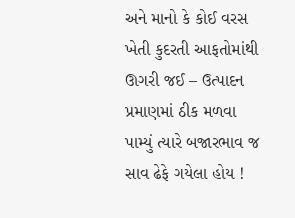અને માનો કે કોઈ વરસ ખેતી કુદરતી આફતોમાંથી ઊગરી જઈ – ઉત્પાદન પ્રમાણમાં ઠીક મળવા પામ્યું ત્યારે બજારભાવ જ સાવ ઢેફે ગયેલા હોય !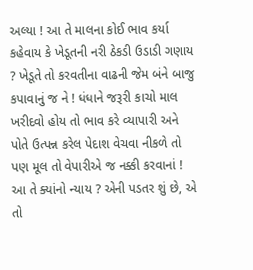અલ્યા ! આ તે માલના કોઈ ભાવ કર્યા કહેવાય કે ખેડૂતની નરી ઠેકડી ઉડાડી ગણાય ? ખેડૂતે તો કરવતીના વાઢની જેમ બંને બાજુ કપાવાનું જ ને ! ધંધાને જરૂરી કાચો માલ ખરીદવો હોય તો ભાવ કરે વ્યાપારી અને પોતે ઉત્પન્ન કરેલ પેદાશ વેચવા નીકળે તો પણ મૂલ તો વેપારીએ જ નક્કી કરવાનાં ! આ તે ક્યાંનો ન્યાય ? એની પડતર શું છે, એ તો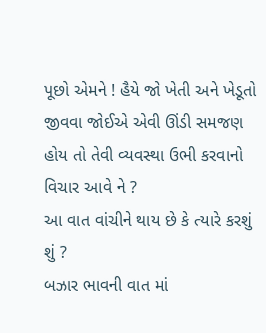પૂછો એમને ! હૈયે જો ખેતી અને ખેડૂતો જીવવા જોઈએ એવી ઊંડી સમજણ હોય તો તેવી વ્યવસ્થા ઉભી કરવાનો વિચાર આવે ને ?
આ વાત વાંચીને થાય છે કે ત્યારે કરશું શું ?
બઝાર ભાવની વાત માં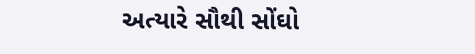અત્યારે સૌથી સોંઘો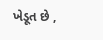ખેડૂત છે ,